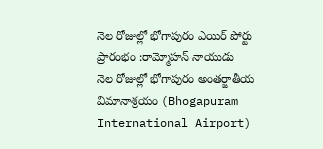నెల రోజుల్లో భోగాపురం ఎయిర్ పోర్టు ప్రారంభం :రామ్మోహన్ నాయుడు
నెల రోజుల్లో భోగాపురం అంతర్జాతీయ విమానాశ్రయం (Bhogapuram International Airport)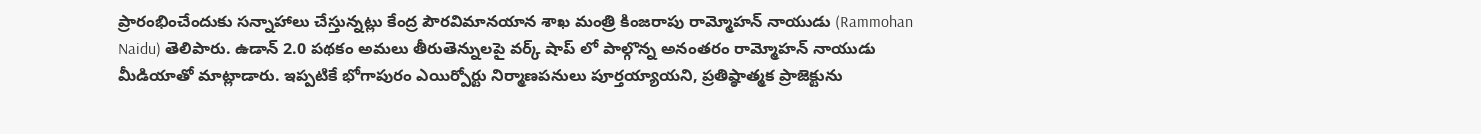ప్రారంభించేందుకు సన్నాహాలు చేస్తున్నట్లు కేంద్ర పౌరవిమానయాన శాఖ మంత్రి కింజరాపు రామ్మోహన్ నాయుడు (Rammohan Naidu) తెలిపారు. ఉడాన్ 2.0 పథకం అమలు తీరుతెన్నులపై వర్క్ షాప్ లో పాల్గొన్న అనంతరం రామ్మోహన్ నాయుడు మీడియాతో మాట్లాడారు. ఇప్పటికే భోగాపురం ఎయిర్పోర్టు నిర్మాణపనులు పూర్తయ్యాయని, ప్రతిష్ఠాత్మక ప్రాజెక్టును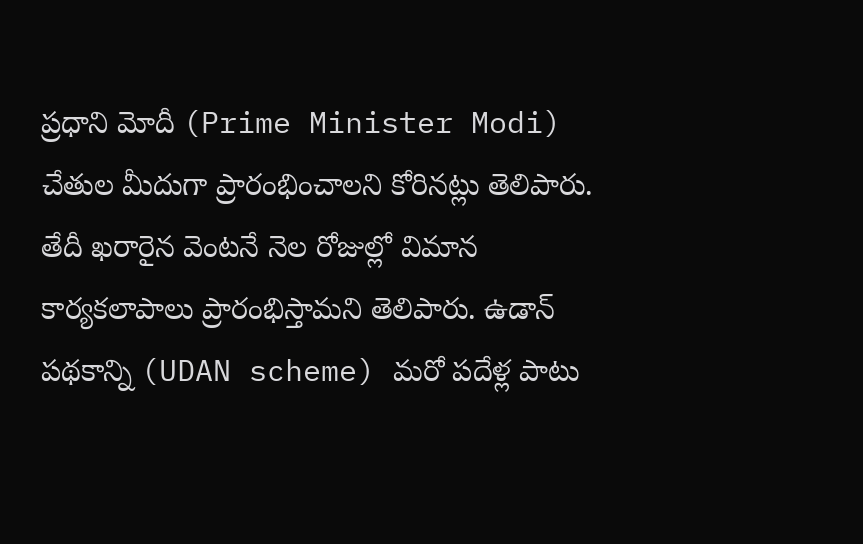ప్రధాని మోదీ (Prime Minister Modi) చేతుల మీదుగా ప్రారంభించాలని కోరినట్లు తెలిపారు. తేదీ ఖరారైన వెంటనే నెల రోజుల్లో విమాన కార్యకలాపాలు ప్రారంభిస్తామని తెలిపారు. ఉడాన్ పథకాన్ని (UDAN scheme) మరో పదేళ్ల పాటు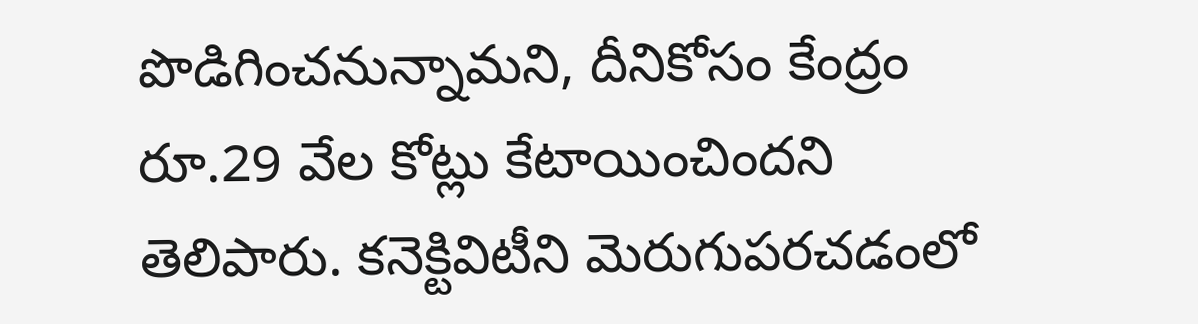పొడిగించనున్నామని, దీనికోసం కేంద్రం రూ.29 వేల కోట్లు కేటాయించిందని తెలిపారు. కనెక్టివిటీని మెరుగుపరచడంలో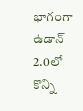భాగంగా ఉడాన్ 2.0లో కొన్ని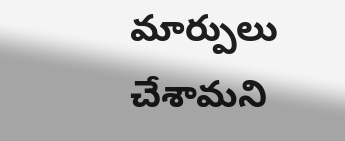మార్పులు చేశామని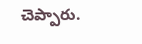చెప్పారు.